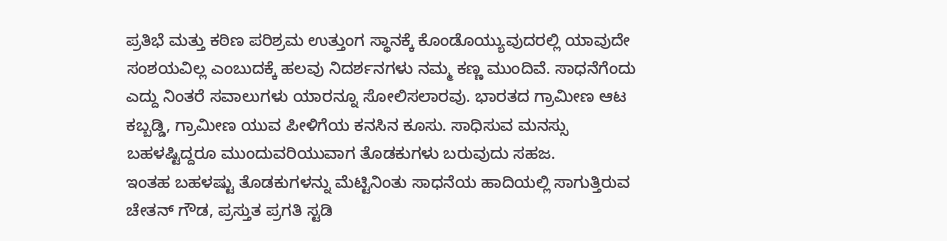ಪ್ರತಿಭೆ ಮತ್ತು ಕಠಿಣ ಪರಿಶ್ರಮ ಉತ್ತುಂಗ ಸ್ಥಾನಕ್ಕೆ ಕೊಂಡೊಯ್ಯುವುದರಲ್ಲಿ ಯಾವುದೇ ಸಂಶಯವಿಲ್ಲ ಎಂಬುದಕ್ಕೆ ಹಲವು ನಿದರ್ಶನಗಳು ನಮ್ಮ ಕಣ್ಣ ಮುಂದಿವೆ. ಸಾಧನೆಗೆಂದು ಎದ್ದು ನಿಂತರೆ ಸವಾಲುಗಳು ಯಾರನ್ನೂ ಸೋಲಿಸಲಾರವು. ಭಾರತದ ಗ್ರಾಮೀಣ ಆಟ ಕಬ್ಬಡ್ಡಿ, ಗ್ರಾಮೀಣ ಯುವ ಪೀಳಿಗೆಯ ಕನಸಿನ ಕೂಸು. ಸಾಧಿಸುವ ಮನಸ್ಸು ಬಹಳಷ್ಟಿದ್ದರೂ ಮುಂದುವರಿಯುವಾಗ ತೊಡಕುಗಳು ಬರುವುದು ಸಹಜ.
ಇಂತಹ ಬಹಳಷ್ಟು ತೊಡಕುಗಳನ್ನು ಮೆಟ್ಟಿನಿಂತು ಸಾಧನೆಯ ಹಾದಿಯಲ್ಲಿ ಸಾಗುತ್ತಿರುವ ಚೇತನ್ ಗೌಡ, ಪ್ರಸ್ತುತ ಪ್ರಗತಿ ಸ್ಟಡಿ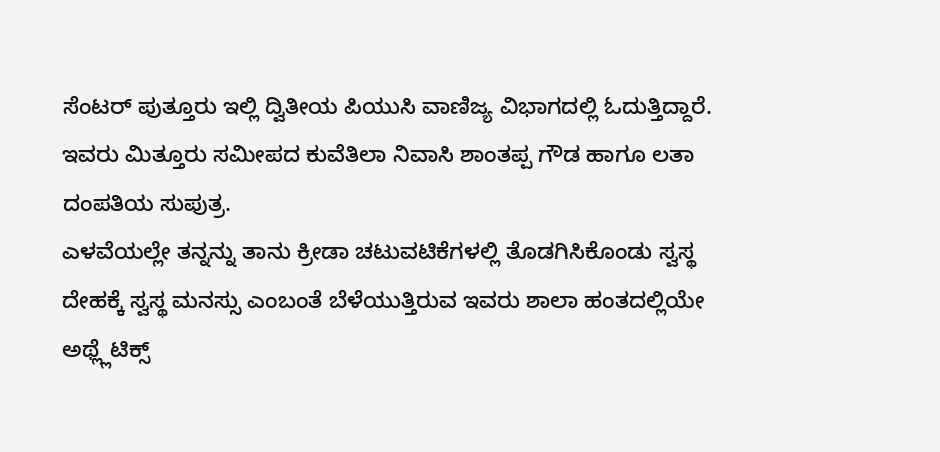ಸೆಂಟರ್ ಪುತ್ತೂರು ಇಲ್ಲಿ ದ್ವಿತೀಯ ಪಿಯುಸಿ ವಾಣಿಜ್ಯ ವಿಭಾಗದಲ್ಲಿ ಓದುತ್ತಿದ್ದಾರೆ. ಇವರು ಮಿತ್ತೂರು ಸಮೀಪದ ಕುವೆತಿಲಾ ನಿವಾಸಿ ಶಾಂತಪ್ಪ ಗೌಡ ಹಾಗೂ ಲತಾ ದಂಪತಿಯ ಸುಪುತ್ರ.
ಎಳವೆಯಲ್ಲೇ ತನ್ನನ್ನು ತಾನು ಕ್ರೀಡಾ ಚಟುವಟಿಕೆಗಳಲ್ಲಿ ತೊಡಗಿಸಿಕೊಂಡು ಸ್ವಸ್ಥ ದೇಹಕ್ಕೆ ಸ್ವಸ್ಥ ಮನಸ್ಸು ಎಂಬಂತೆ ಬೆಳೆಯುತ್ತಿರುವ ಇವರು ಶಾಲಾ ಹಂತದಲ್ಲಿಯೇ ಅಥ್ಲ್ಲೆಟಿಕ್ಸ್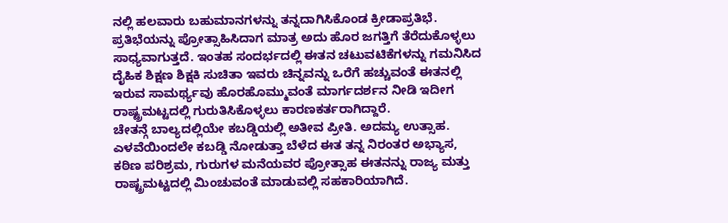ನಲ್ಲಿ ಹಲವಾರು ಬಹುಮಾನಗಳನ್ನು ತನ್ನದಾಗಿಸಿಕೊಂಡ ಕ್ರೀಡಾಪ್ರತಿಭೆ.
ಪ್ರತಿಭೆಯನ್ನು ಪ್ರೋತ್ಸಾಹಿಸಿದಾಗ ಮಾತ್ರ ಅದು ಹೊರ ಜಗತ್ತಿಗೆ ತೆರೆದುಕೊಳ್ಳಲು ಸಾಧ್ಯವಾಗುತ್ತದೆ. ಇಂತಹ ಸಂದರ್ಭದಲ್ಲಿ ಈತನ ಚಟುವಟಿಕೆಗಳನ್ನು ಗಮನಿಸಿದ ದೈಹಿಕ ಶಿಕ್ಷಣ ಶಿಕ್ಷಕಿ ಸುಚಿತಾ ಇವರು ಚಿನ್ನವನ್ನು ಒರೆಗೆ ಹಚ್ಚುವಂತೆ ಈತನಲ್ಲಿ ಇರುವ ಸಾಮರ್ಥ್ಯವು ಹೊರಹೊಮ್ಮುವಂತೆ ಮಾರ್ಗದರ್ಶನ ನೀಡಿ ಇದೀಗ ರಾಷ್ಟ್ರಮಟ್ಟದಲ್ಲಿ ಗುರುತಿಸಿಕೊಳ್ಳಲು ಕಾರಣಕರ್ತರಾಗಿದ್ದಾರೆ.
ಚೇತನ್ಗೆ ಬಾಲ್ಯದಲ್ಲಿಯೇ ಕಬಡ್ಡಿಯಲ್ಲಿ ಅತೀವ ಪ್ರೀತಿ. ಅದಮ್ಯ ಉತ್ಸಾಹ. ಎಳವೆಯಿಂದಲೇ ಕಬಡ್ಡಿ ನೋಡುತ್ತಾ ಬೆಳೆದ ಈತ ತನ್ನ ನಿರಂತರ ಅಭ್ಯಾಸ, ಕಠಿಣ ಪರಿಶ್ರಮ, ಗುರುಗಳ ಮನೆಯವರ ಪ್ರೋತ್ಸಾಹ ಈತನನ್ನು ರಾಜ್ಯ ಮತ್ತು ರಾಷ್ಟ್ರಮಟ್ಟದಲ್ಲಿ ಮಿಂಚುವಂತೆ ಮಾಡುವಲ್ಲಿ ಸಹಕಾರಿಯಾಗಿದೆ.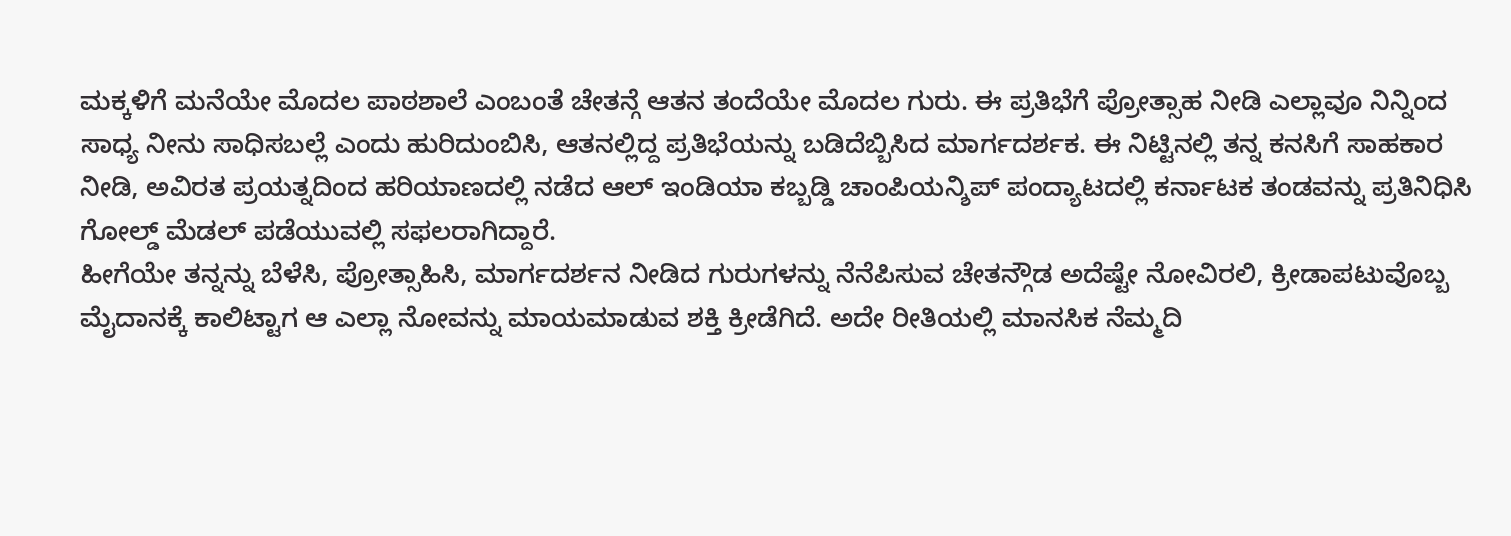ಮಕ್ಕಳಿಗೆ ಮನೆಯೇ ಮೊದಲ ಪಾಠಶಾಲೆ ಎಂಬಂತೆ ಚೇತನ್ಗೆ ಆತನ ತಂದೆಯೇ ಮೊದಲ ಗುರು. ಈ ಪ್ರತಿಭೆಗೆ ಪ್ರೋತ್ಸಾಹ ನೀಡಿ ಎಲ್ಲಾವೂ ನಿನ್ನಿಂದ ಸಾಧ್ಯ ನೀನು ಸಾಧಿಸಬಲ್ಲೆ ಎಂದು ಹುರಿದುಂಬಿಸಿ, ಆತನಲ್ಲಿದ್ದ ಪ್ರತಿಭೆಯನ್ನು ಬಡಿದೆಬ್ಬಿಸಿದ ಮಾರ್ಗದರ್ಶಕ. ಈ ನಿಟ್ಟಿನಲ್ಲಿ ತನ್ನ ಕನಸಿಗೆ ಸಾಹಕಾರ ನೀಡಿ, ಅವಿರತ ಪ್ರಯತ್ನದಿಂದ ಹರಿಯಾಣದಲ್ಲಿ ನಡೆದ ಆಲ್ ಇಂಡಿಯಾ ಕಬ್ಬಡ್ಡಿ ಚಾಂಪಿಯನ್ಶಿಪ್ ಪಂದ್ಯಾಟದಲ್ಲಿ ಕರ್ನಾಟಕ ತಂಡವನ್ನು ಪ್ರತಿನಿಧಿಸಿ ಗೋಲ್ಡ್ ಮೆಡಲ್ ಪಡೆಯುವಲ್ಲಿ ಸಫಲರಾಗಿದ್ದಾರೆ.
ಹೀಗೆಯೇ ತನ್ನನ್ನು ಬೆಳೆಸಿ, ಪ್ರೋತ್ಸಾಹಿಸಿ, ಮಾರ್ಗದರ್ಶನ ನೀಡಿದ ಗುರುಗಳನ್ನು ನೆನೆಪಿಸುವ ಚೇತನ್ಗೌಡ ಅದೆಷ್ಟೇ ನೋವಿರಲಿ, ಕ್ರೀಡಾಪಟುವೊಬ್ಬ ಮೈದಾನಕ್ಕೆ ಕಾಲಿಟ್ಟಾಗ ಆ ಎಲ್ಲಾ ನೋವನ್ನು ಮಾಯಮಾಡುವ ಶಕ್ತಿ ಕ್ರೀಡೆಗಿದೆ. ಅದೇ ರೀತಿಯಲ್ಲಿ ಮಾನಸಿಕ ನೆಮ್ಮದಿ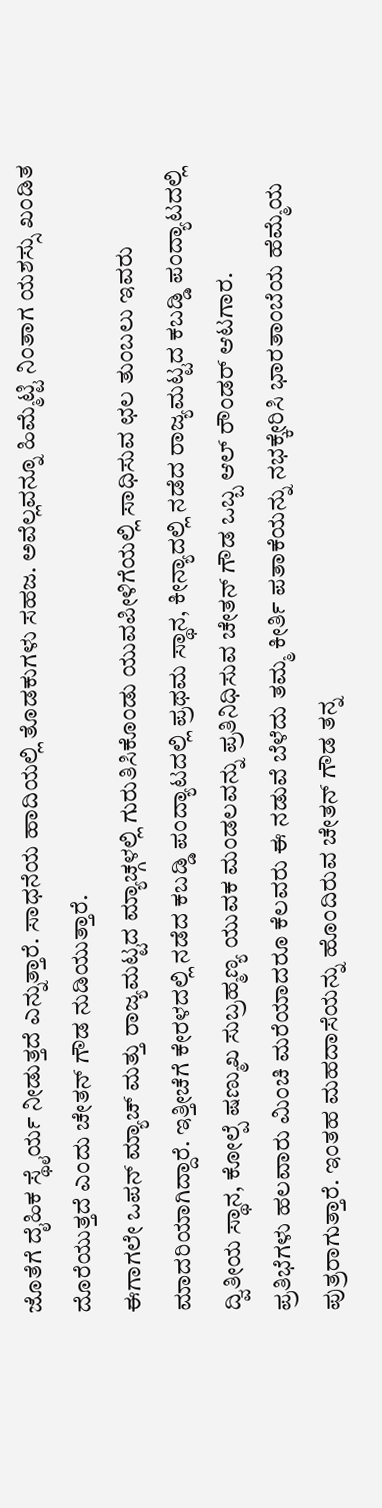ಜೊತೆಗೆ ದೈಹಿಕ ಸ್ಥೈರ್ಯ ನೀಡುತ್ತದೆ ಎನ್ನುತ್ತಾರೆ. ಸಾಧನೆಯ ಹಾದಿಯಲ್ಲಿ ತೊಡಕುಗಳು ಸಹಜ. ಅವೆಲ್ಲವನ್ನೂ ಹಿಮ್ಮೆಟ್ಟಿ ನಿಂತಾಗ ಯಶಸ್ಸು ಖಂಡಿತ ದೊರೆಯುತ್ತದೆ ಎಂದು ಚೇತನ್ ಗೌಡ ನುಡಿಯುತ್ತಾರೆ.
ಈಗಾಗಲೇ ಒಪನ್ ಮ್ಯಾಚ್ ಮತ್ತು ರಾಜ್ಯಮಟ್ಟದ ಮ್ಯಾಚ್ಗಳಲ್ಲಿ ಗುರುತಿಸಿಕೊಂಡು ಯುವಪೀಳಿಗೆಯಲ್ಲಿ ಸಾಧಿಸುವ ಛಲ ತುಂಬಲು ಇವರು ಮಾದರಿಯಾಗಿದ್ದಾರೆ. ಇತ್ತೀಚೆಗೆ ಕೇರಳದಲ್ಲಿ ನಡೆದ ಕಬಡ್ಡಿ ಪಂದ್ಯಾಟದಲ್ಲಿ ಪ್ರಥಮ ಸ್ಥಾನ, ಕೀನ್ಯಾದಲ್ಲಿ ನಡೆದ ರಾಜ್ಯಮಟ್ಟದ ಕಬಡ್ಡಿ ಪಂದ್ಯಾಟದಲ್ಲಿ ದ್ವಿತೀಯ ಸ್ಥಾನ, ಕೋಲ್ಪೆ ಷಣ್ಮುಖ ಸುಬ್ರಹ್ಮಣ್ಯ ಯುವಕ ಮಂಡಲವನ್ನು ಪ್ರತಿನಿಧಿಸುವ ಚೇತನ್ ಗೌಡ ಒಬ್ಬ ಆಲ್ ರೌಂಡರ್ ಆಟಗಾರ.
ಪ್ರತಿಭೆಗಳು ಹಲವಾರು ಮಿಂಚಿ ಮರೆಯಾದರೂ ಕೆಲವರು ಈ ನಡುವೆ ಬೆಳೆದು ತಮ್ಮ ಕೀರ್ತಿ ಪತಾಕೆಯನ್ನು ನಭಕ್ಕೇರಿಸಿ ಭಾರತಾಂಬೆಯ ಹೆಮ್ಮೆಯ ಪುತ್ರರಾಗುತ್ತಾರೆ. ಇಂತಹ ಮಹದಾಸೆಯನ್ನು ಹೊಂದಿರುವ ಚೇತನ್ ಗೌಡ ತನ್ನ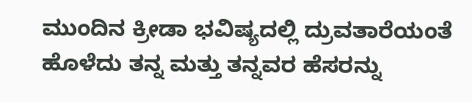ಮುಂದಿನ ಕ್ರೀಡಾ ಭವಿಷ್ಯದಲ್ಲಿ ದ್ರುವತಾರೆಯಂತೆ ಹೊಳೆದು ತನ್ನ ಮತ್ತು ತನ್ನವರ ಹೆಸರನ್ನು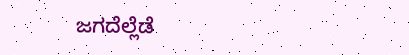ಜಗದೆಲ್ಲೆಡೆ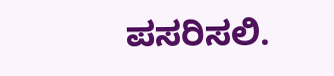ಪಸರಿಸಲಿ.